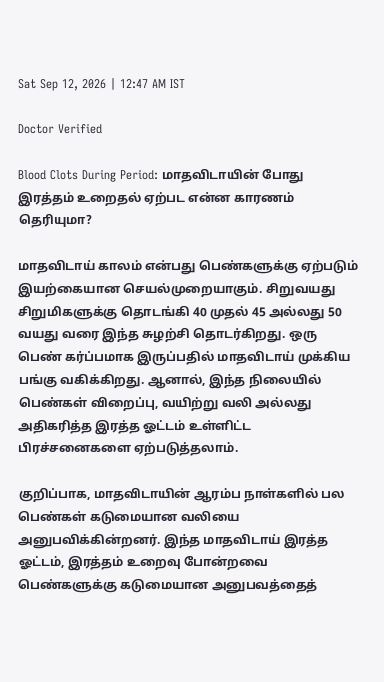Sat Sep 12, 2026 | 12:47 AM IST

Doctor Verified

Blood Clots During Period: மாதவிடாயின் போது இரத்தம் உறைதல் ஏற்பட என்ன காரணம் தெரியுமா?

மாதவிடாய் காலம் என்பது பெண்களுக்கு ஏற்படும் இயற்கையான செயல்முறையாகும். சிறுவயது சிறுமிகளுக்கு தொடங்கி 40 முதல் 45 அல்லது 50 வயது வரை இந்த சுழற்சி தொடர்கிறது. ஒரு பெண் கர்ப்பமாக இருப்பதில் மாதவிடாய் முக்கிய பங்கு வகிக்கிறது. ஆனால், இந்த நிலையில் பெண்கள் விறைப்பு, வயிற்று வலி அல்லது அதிகரித்த இரத்த ஓட்டம் உள்ளிட்ட பிரச்சனைகளை ஏற்படுத்தலாம்.

குறிப்பாக, மாதவிடாயின் ஆரம்ப நாள்களில் பல பெண்கள் கடுமையான வலியை அனுபவிக்கின்றனர். இந்த மாதவிடாய் இரத்த ஓட்டம், இரத்தம் உறைவு போன்றவை பெண்களுக்கு கடுமையான அனுபவத்தைத்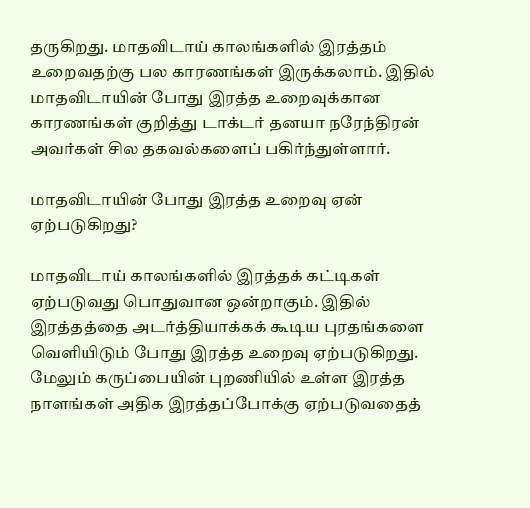தருகிறது. மாதவிடாய் காலங்களில் இரத்தம் உறைவதற்கு பல காரணங்கள் இருக்கலாம். இதில் மாதவிடாயின் போது இரத்த உறைவுக்கான காரணங்கள் குறித்து டாக்டர் தனயா நரேந்திரன் அவர்கள் சில தகவல்களைப் பகிர்ந்துள்ளார்.

மாதவிடாயின் போது இரத்த உறைவு ஏன் ஏற்படுகிறது?

மாதவிடாய் காலங்களில் இரத்தக் கட்டிகள் ஏற்படுவது பொதுவான ஒன்றாகும். இதில் இரத்தத்தை அடர்த்தியாக்கக் கூடிய புரதங்களை வெளியிடும் போது இரத்த உறைவு ஏற்படுகிறது. மேலும் கருப்பையின் புறணியில் உள்ள இரத்த நாளங்கள் அதிக இரத்தப்போக்கு ஏற்படுவதைத்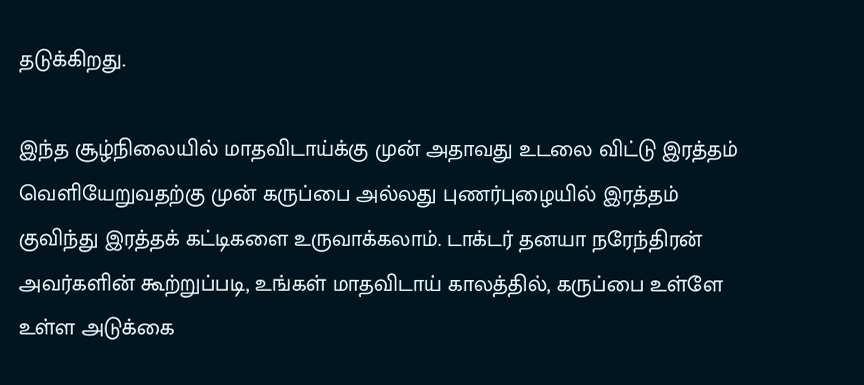தடுக்கிறது.

இந்த சூழ்நிலையில் மாதவிடாய்க்கு முன் அதாவது உடலை விட்டு இரத்தம் வெளியேறுவதற்கு முன் கருப்பை அல்லது புணர்புழையில் இரத்தம் குவிந்து இரத்தக் கட்டிகளை உருவாக்கலாம். டாக்டர் தனயா நரேந்திரன் அவர்களின் கூற்றுப்படி, உங்கள் மாதவிடாய் காலத்தில், கருப்பை உள்ளே உள்ள அடுக்கை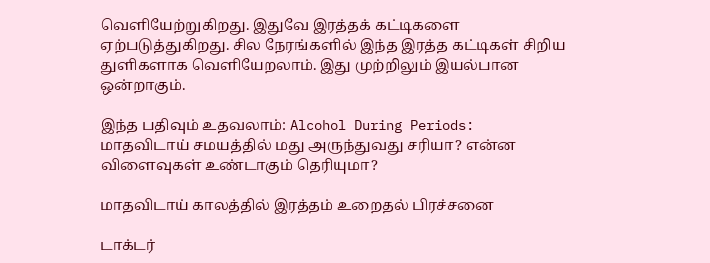வெளியேற்றுகிறது. இதுவே இரத்தக் கட்டிகளை ஏற்படுத்துகிறது. சில நேரங்களில் இந்த இரத்த கட்டிகள் சிறிய துளிகளாக வெளியேறலாம். இது முற்றிலும் இயல்பான ஒன்றாகும்.

இந்த பதிவும் உதவலாம்: Alcohol During Periods: மாதவிடாய் சமயத்தில் மது அருந்துவது சரியா? என்ன விளைவுகள் உண்டாகும் தெரியுமா?

மாதவிடாய் காலத்தில் இரத்தம் உறைதல் பிரச்சனை

டாக்டர்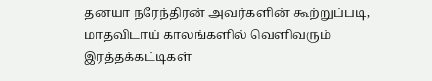தனயா நரேந்திரன் அவர்களின் கூற்றுப்படி, மாதவிடாய் காலங்களில் வெளிவரும் இரத்தக்கட்டிகள்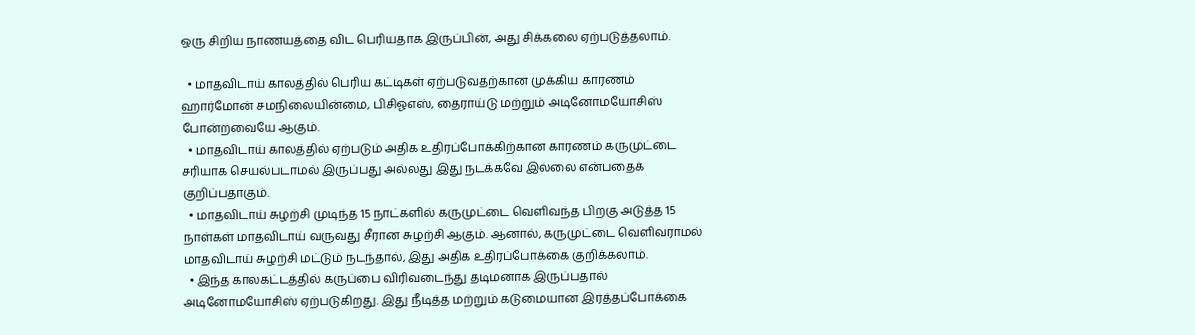ஒரு சிறிய நாணயத்தை விட பெரியதாக இருப்பின், அது சிக்கலை ஏற்படுத்தலாம்.

  • மாதவிடாய் காலத்தில் பெரிய கட்டிகள் ஏற்படுவதற்கான முக்கிய காரணம் ஹார்மோன் சமநிலையின்மை, பிசிஓஎஸ், தைராய்டு மற்றும் அடினோமயோசிஸ் போன்றவையே ஆகும்.
  • மாதவிடாய் காலத்தில் ஏற்படும் அதிக உதிரப்போக்கிற்கான காரணம் கருமுட்டை சரியாக செயல்படாமல் இருப்பது அல்லது இது நடக்கவே இல்லை என்பதைக் குறிப்பதாகும்.
  • மாதவிடாய் சுழற்சி முடிந்த 15 நாட்களில் கருமுட்டை வெளிவந்த பிறகு அடுத்த 15 நாள்கள் மாதவிடாய் வருவது சீரான சுழற்சி ஆகும். ஆனால், கருமுட்டை வெளிவராமல் மாதவிடாய் சுழற்சி மட்டும் நடந்தால், இது அதிக உதிரப்போக்கை குறிக்கலாம்.
  • இந்த காலகட்டத்தில் கருப்பை விரிவடைந்து தடிமனாக இருப்பதால் அடினோமயோசிஸ் ஏற்படுகிறது. இது நீடித்த மற்றும் கடுமையான இரத்தப்போக்கை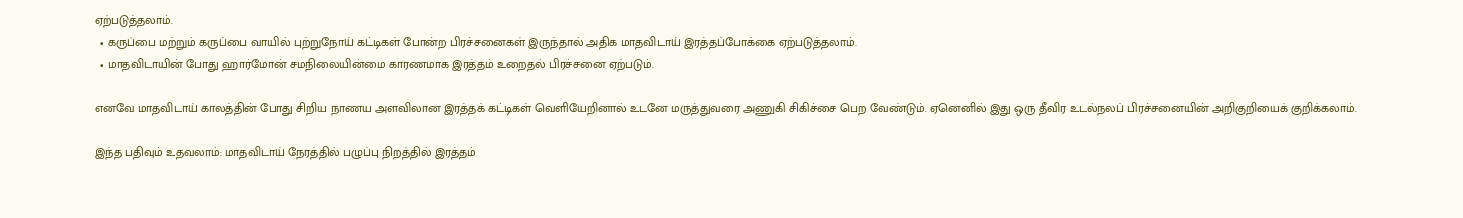ஏற்படுத்தலாம்.
  • கருப்பை மற்றும் கருப்பை வாயில் புற்றுநோய் கட்டிகள் போன்ற பிரச்சனைகள் இருந்தால் அதிக மாதவிடாய் இரத்தப்போக்கை ஏற்படுத்தலாம்.
  • மாதவிடாயின் போது ஹார்மோன் சமநிலையின்மை காரணமாக இரத்தம் உறைதல் பிரச்சனை ஏற்படும்.

எனவே மாதவிடாய் காலத்தின் போது சிறிய நாணய அளவிலான இரத்தக் கட்டிகள் வெளியேறினால் உடனே மருத்துவரை அணுகி சிகிச்சை பெற வேண்டும். ஏனெனில் இது ஒரு தீவிர உடல்நலப் பிரச்சனையின் அறிகுறியைக் குறிக்கலாம்.

இந்த பதிவும் உதவலாம்: மாதவிடாய் நேரத்தில் பழுப்பு நிறத்தில் இரத்தம்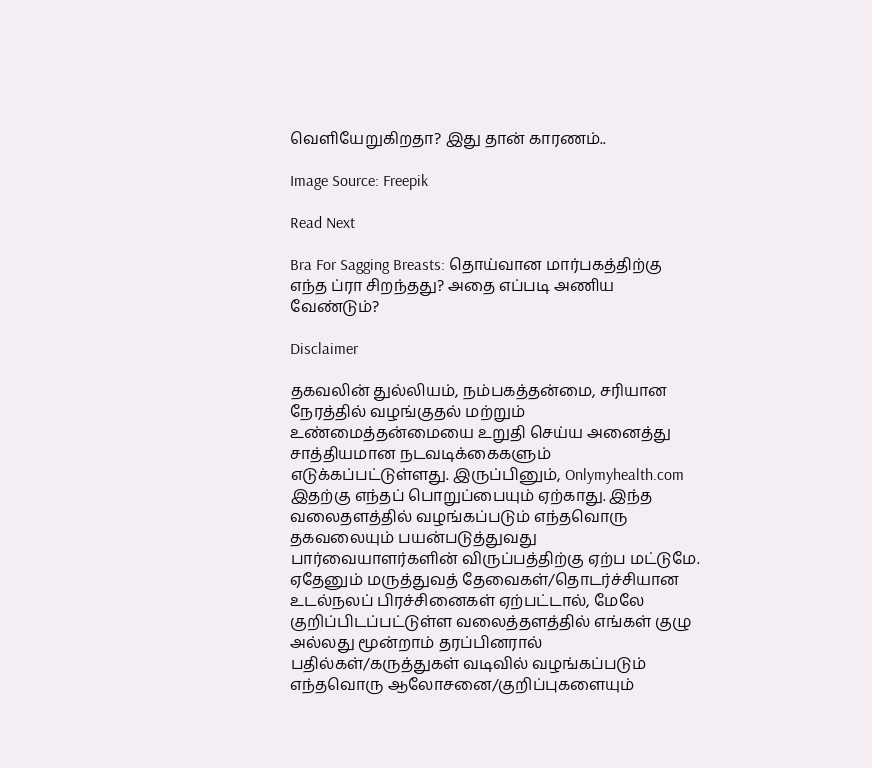வெளியேறுகிறதா? இது தான் காரணம்..

Image Source: Freepik

Read Next

Bra For Sagging Breasts: தொய்வான மார்பகத்திற்கு எந்த ப்ரா சிறந்தது? அதை எப்படி அணிய வேண்டும்?

Disclaimer

தகவலின் துல்லியம், நம்பகத்தன்மை, சரியான நேரத்தில் வழங்குதல் மற்றும் உண்மைத்தன்மையை உறுதி செய்ய அனைத்து சாத்தியமான நடவடிக்கைகளும் எடுக்கப்பட்டுள்ளது. இருப்பினும், Onlymyhealth.com இதற்கு எந்தப் பொறுப்பையும் ஏற்காது. இந்த வலைதளத்தில் வழங்கப்படும் எந்தவொரு தகவலையும் பயன்படுத்துவது பார்வையாளர்களின் விருப்பத்திற்கு ஏற்ப மட்டுமே. ஏதேனும் மருத்துவத் தேவைகள்/தொடர்ச்சியான உடல்நலப் பிரச்சினைகள் ஏற்பட்டால், மேலே குறிப்பிடப்பட்டுள்ள வலைத்தளத்தில் எங்கள் குழு அல்லது மூன்றாம் தரப்பினரால் பதில்கள்/கருத்துகள் வடிவில் வழங்கப்படும் எந்தவொரு ஆலோசனை/குறிப்புகளையும்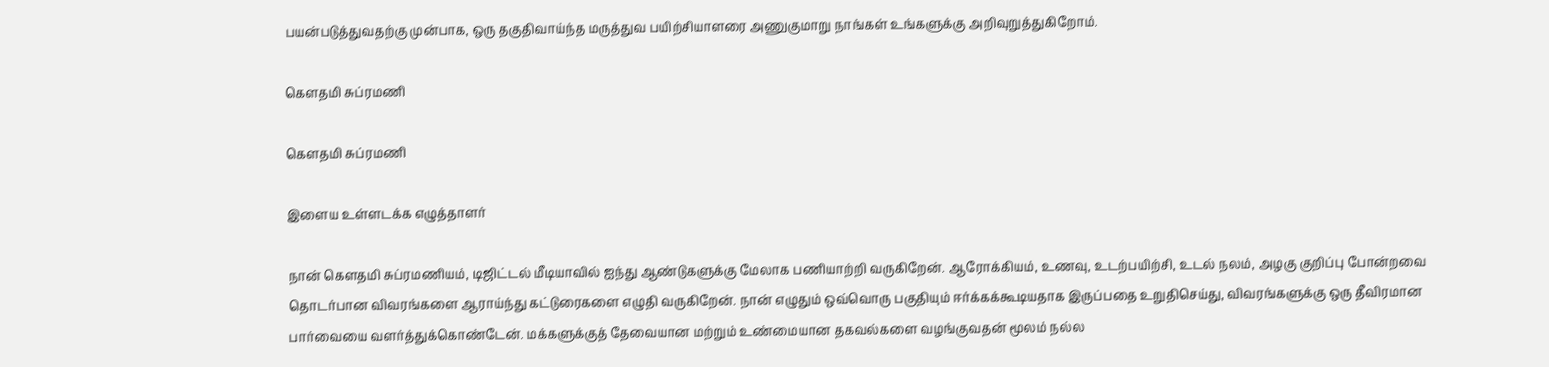பயன்படுத்துவதற்கு முன்பாக, ஒரு தகுதிவாய்ந்த மருத்துவ பயிற்சியாளரை அணுகுமாறு நாங்கள் உங்களுக்கு அறிவுறுத்துகிறோம்.

கௌதமி சுப்ரமணி

கௌதமி சுப்ரமணி

இளைய உள்ளடக்க எழுத்தாளர்

நான் கௌதமி சுப்ரமணியம், டிஜிட்டல் மீடியாவில் ஐந்து ஆண்டுகளுக்கு மேலாக பணியாற்றி வருகிறேன். ஆரோக்கியம், உணவு, உடற்பயிற்சி, உடல் நலம், அழகு குறிப்பு போன்றவை தொடர்பான விவரங்களை ஆராய்ந்து கட்டுரைகளை எழுதி வருகிறேன். நான் எழுதும் ஒவ்வொரு பகுதியும் ஈர்க்கக்கூடியதாக இருப்பதை உறுதிசெய்து, விவரங்களுக்கு ஒரு தீவிரமான பார்வையை வளர்த்துக்கொண்டேன். மக்களுக்குத் தேவையான மற்றும் உண்மையான தகவல்களை வழங்குவதன் மூலம் நல்ல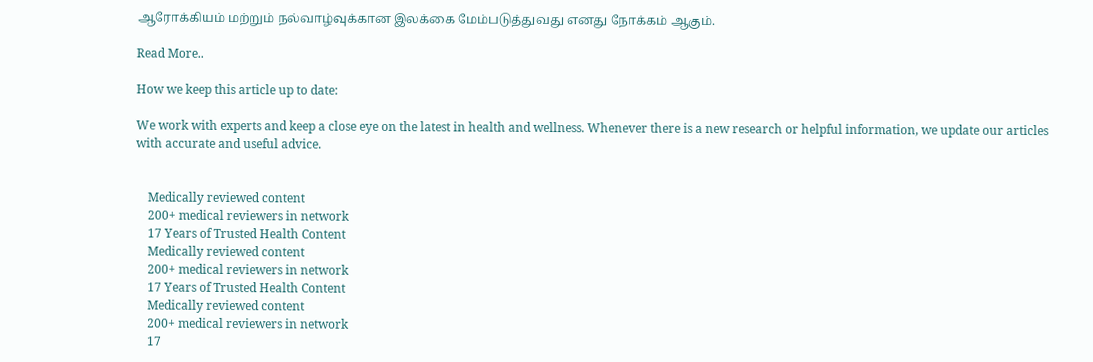ஆரோக்கியம் மற்றும் நல்வாழ்வுக்கான இலக்கை மேம்படுத்துவது எனது நோக்கம் ஆகும்.

Read More..

How we keep this article up to date:

We work with experts and keep a close eye on the latest in health and wellness. Whenever there is a new research or helpful information, we update our articles with accurate and useful advice.


    Medically reviewed content
    200+ medical reviewers in network
    17 Years of Trusted Health Content
    Medically reviewed content
    200+ medical reviewers in network
    17 Years of Trusted Health Content
    Medically reviewed content
    200+ medical reviewers in network
    17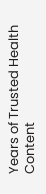Years of Trusted Health Content